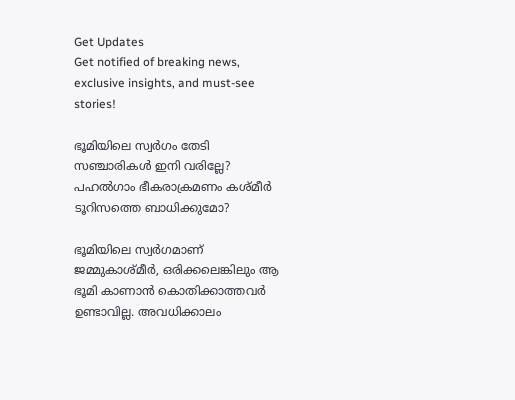Get Updates
Get notified of breaking news, exclusive insights, and must-see stories!

ഭൂമിയിലെ സ്വർഗം തേടി സഞ്ചാരികൾ ഇനി വരില്ലേ? പഹൽഗാം ഭീകരാക്രമണം കശ്മീർ ടൂറിസത്തെ ബാധിക്കുമോ?

ഭൂമിയിലെ സ്വർഗമാണ് ജമ്മുകാശ്മീർ, ഒരിക്കലെങ്കിലും ആ ഭൂമി കാണാൻ കൊതിക്കാത്തവർ ഉണ്ടാവില്ല. അവധിക്കാലം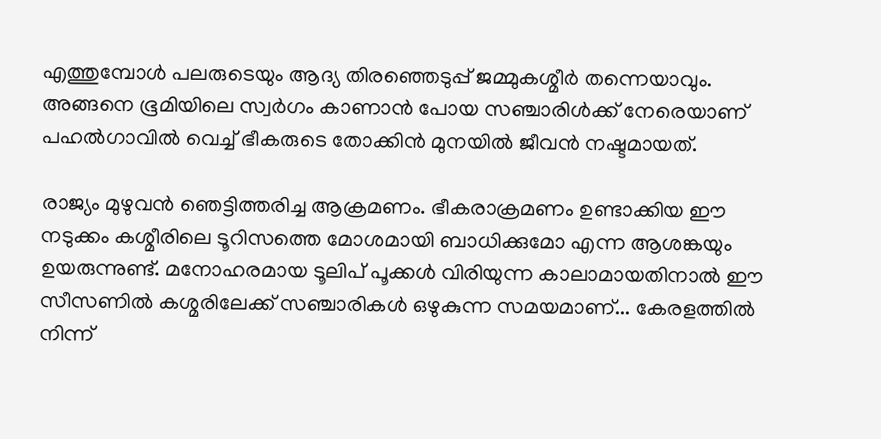എത്തുമ്പോൾ പലരുടെയും ആദ്യ തിരഞ്ഞെടുപ്പ് ജമ്മുകശ്മീർ തന്നെയാവും. അങ്ങനെ ഭൂമിയിലെ സ്വർഗം കാണാൻ പോയ സഞ്ചാരിൾക്ക് നേരെയാണ് പഹൽഗാവിൽ വെച്ച് ഭീകരുടെ തോക്കിൻ മുനയിൽ ജീവൻ നഷ്ടമായത്.

രാജ്യം മുഴുവൻ ഞെട്ടിത്തരിച്ച ആക്രമണം. ഭീകരാക്രമണം ഉണ്ടാക്കിയ ഈ നടുക്കം കശ്മീരിലെ ടൂറിസത്തെ മോശമായി ബാധിക്കുമോ എന്ന ആശങ്കയും ഉയരുന്നുണ്ട്. മനോഹരമായ ടൂലിപ് പൂക്കൾ വിരിയുന്ന കാലാമായതിനാൽ ഈ സീസണിൽ കശ്മരിലേക്ക് സഞ്ചാരികൾ ഒഴുകുന്ന സമയമാണ്... കേരളത്തിൽ നിന്ന്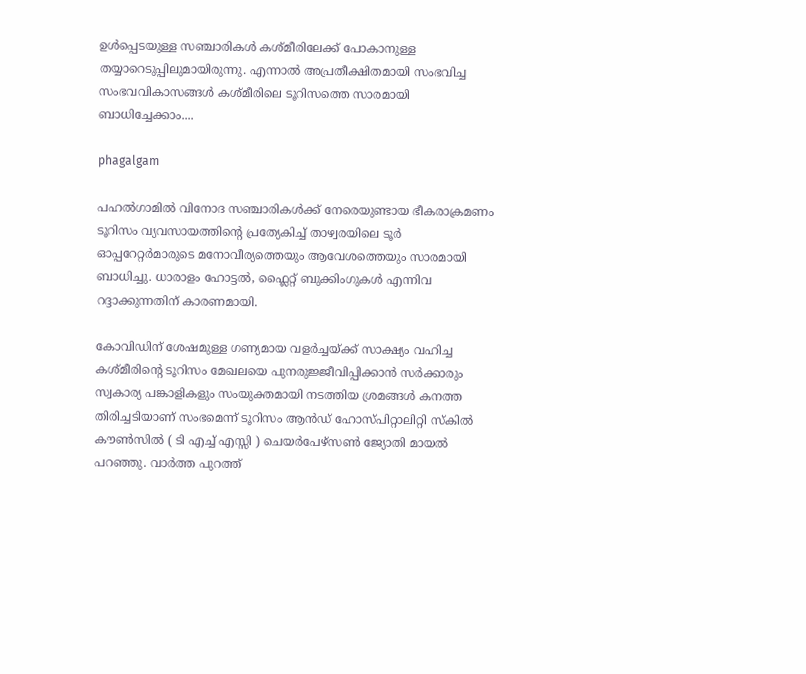ഉൾപ്പെടയുള്ള സഞ്ചാരികൾ കശ്മീരിലേക്ക് പോകാനുള്ള തയ്യാറെടുപ്പിലുമായിരുന്നു. എന്നാൽ അപ്രതീക്ഷിതമായി സംഭവിച്ച സംഭവവികാസങ്ങൾ കശ്മീരിലെ ടൂറിസത്തെ സാരമായി ബാധിച്ചേക്കാം....

phagalgam

പഹൽഗാമിൽ വിനോദ സഞ്ചാരികൾക്ക് നേരെയുണ്ടായ ഭീകരാക്രമണം ടൂറിസം വ്യവസായത്തിന്റെ പ്രത്യേകിച്ച് താഴ്വരയിലെ ടൂർ‌ ഓപ്പറേറ്റർമാരുടെ മനോവീര്യത്തെയും ആവേശത്തെയും സാരമായി ബാധിച്ചു. ധാരാളം ഹോട്ടൽ, ഫ്ലൈറ്റ് ബുക്കിംഗുകൾ എന്നിവ റദ്ദാക്കുന്നതിന് കാരണമായി.

കോവിഡിന് ശേഷമുള്ള ഗണ്യമായ വളർച്ചയ്ക്ക് സാക്ഷ്യം വഹിച്ച കശ്മീരിന്റെ ടൂറിസം മേഖലയെ പുനരുജ്ജീവിപ്പിക്കാൻ സർക്കാരും സ്വകാര്യ പങ്കാളികളും സംയുക്തമായി നടത്തിയ ശ്രമങ്ങൾ കനത്ത തിരിച്ചടിയാണ് സംഭമെന്ന് ടൂറിസം ആൻഡ് ഹോസ്പിറ്റാലിറ്റി സ്കിൽ കൗൺസിൽ ( ടി എച്ച് എസ്സി ) ചെയർപേഴ്സൺ ജ്യോതി മായൽ പറഞ്ഞു. വാർത്ത പുറത്ത്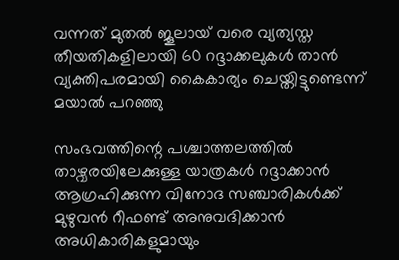വന്നത് മുതൽ ജൂലായ് വരെ വ്യത്യസ്ത തീയതികളിലായി 60 റദ്ദാക്കലുകൾ താൻ വ്യക്തിപരമായി കൈകാര്യം ചെയ്തിട്ടുണ്ടെന്ന് മയാൽ പറഞ്ഞു

സംഭവത്തിന്റെ പശ്ചാത്തലത്തിൽ താഴ്വരയിലേക്കുള്ള യാത്രകൾ റദ്ദാക്കാൻ ആഗ്രഹിക്കുന്ന വിനോദ സഞ്ചാരികൾക്ക് മുഴുവൻ റീഫണ്ട് അനുവദിക്കാൻ അധികാരികളുമായും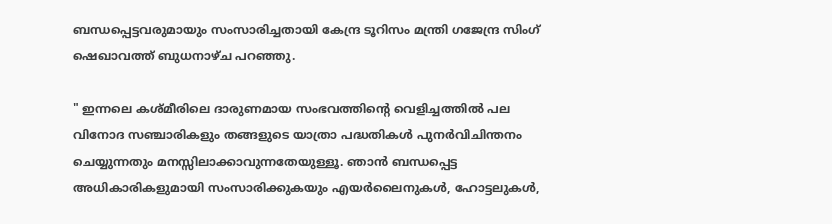ബന്ധപ്പെട്ടവരുമായും സംസാരിച്ചതായി കേന്ദ്ര ടൂറിസം മന്ത്രി ഗജേന്ദ്ര സിംഗ് ഷെഖാവത്ത് ബുധനാഴ്ച പറഞ്ഞു.

" ഇന്നലെ കശ്മീരിലെ ദാരുണമായ സംഭവത്തിന്റെ വെളിച്ചത്തിൽ പല വിനോദ സഞ്ചാരികളും തങ്ങളുടെ യാത്രാ പദ്ധതികൾ പുനർവിചിന്തനം ചെയ്യുന്നതും മനസ്സിലാക്കാവുന്നതേയുള്ളൂ. ഞാൻ‌ ബന്ധപ്പെട്ട അധികാരികളുമായി സംസാരിക്കുകയും എയർലൈനുകൾ, ഹോട്ടലുകൾ,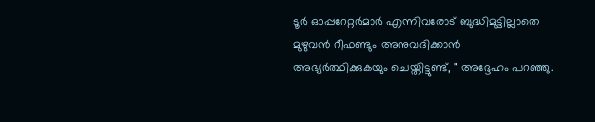ടൂർ‌ ഓപ്പറേറ്റർമാർ എന്നിവരോട് ബുദ്ധിമുട്ടില്ലാതെ മുഴുവൻ റീഫണ്ടും അനുവദിക്കാൻ അഭ്യർത്ഥിക്കുകയും ചെയ്തിട്ടുണ്ട്, " അദ്ദേഹം പറഞ്ഞു.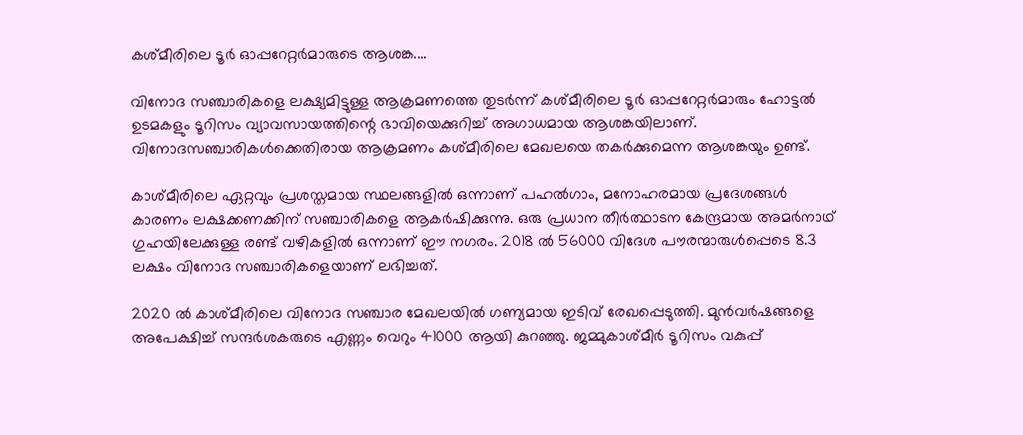കശ്മീരിലെ ടൂർ ഓപ്പറേറ്റർമാരുടെ ആശങ്ക....

വിനോദ സഞ്ചാരികളെ ലക്ഷ്യമിട്ടുള്ള ആക്രമണത്തെ തുടർ‌ന്ന് കശ്മീരിലെ ടൂർ ഓപ്പറേറ്റർമാരും ഹോട്ടൽ ഉടമകളും ടൂറിസം വ്യാവസായത്തിന്റെ ഭാവിയെക്കുറിച്ച് അഗാധമായ ആശങ്കയിലാണ്. വിനോദസ‍ഞ്ചാരികൾക്കെതിരായ ആക്രമണം കശ്മീരിലെ മേഖലയെ തകർക്കുമെന്ന ആശങ്കയും ഉണ്ട്.

കാശ്മീരിലെ ഏറ്റവും പ്രശസ്തമായ സ്ഥലങ്ങളിൽ ഒന്നാണ് പഹൽഗാം, മനോഹരമായ പ്രദേശങ്ങൾ കാരണം ലക്ഷക്കണക്കിന് സഞ്ചാരികളെ ആകർഷിക്കുന്നു. ഒരു പ്രധാന തീർത്ഥാടന കേന്ദ്രമായ അമർനാഥ് ഗുഹയിലേക്കുള്ള രണ്ട് വഴികളിൽ ഒന്നാണ് ഈ നഗരം. 2018 ൽ 56000 വിദേശ പൗരന്മാരുൾപ്പെടെ 8.3 ലക്ഷം വിനോദ സ‍ഞ്ചാരികളെയാണ് ലഭിച്ചത്.

2020 ൽ കാശ്മീരിലെ വിനോദ സഞ്ചാര മേഖലയിൽ ഗണ്യമായ ഇടിവ് രേഖപ്പെടുത്തി. മുൻവർഷങ്ങളെ അപേക്ഷിച്ച് സന്ദർശകരുടെ എണ്ണം വെറും 41000 ആയി കുറഞ്ഞു. ജമ്മുകാശ്മീർ‌ ടൂറിസം വകുപ്പ്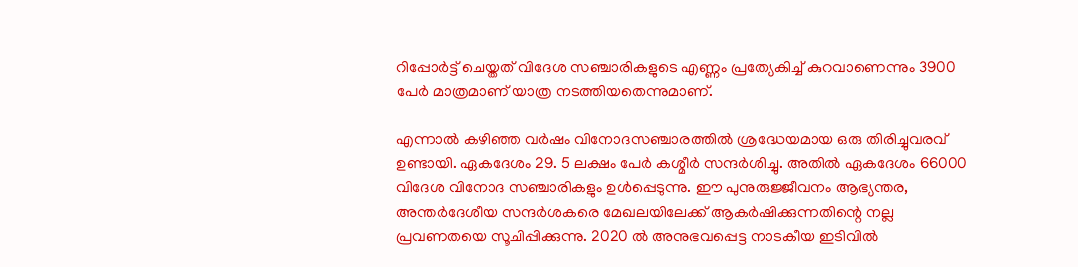റിപ്പോർട്ട് ചെയ്തത് വിദേശ സ‍ഞ്ചാരികളുടെ എണ്ണം പ്രത്യേകിച്ച് കുറവാണെന്നും 3900 പേർ മാത്രമാണ് യാത്ര നടത്തിയതെന്നുമാണ്.

എന്നാൽ കഴിഞ്ഞ വർഷം വിനോദസ‍ഞ്ചാരത്തിൽ ശ്രദ്ധേയമായ ഒരു തിരിച്ചുവരവ് ഉണ്ടായി. ഏകദേശം 29. 5 ലക്ഷം പേർ കശ്മീർ സന്ദർശിച്ചു. അതിൽ ഏകദേശം 66000 വിദേശ വിനോദ സഞ്ചാരികളും ഉൾപ്പെടുന്നു. ഈ പുനുരുജ്ജീവനം ആഭ്യന്തര, അന്തർദേശീയ സന്ദർശകരെ മേഖലയിലേക്ക് ആകർഷിക്കുന്നതിന്റെ നല്ല പ്രവണതയെ സൂചിപ്പിക്കുന്നു. 2020 ൽ അനുഭവപ്പെട്ട നാടകീയ ഇടിവിൽ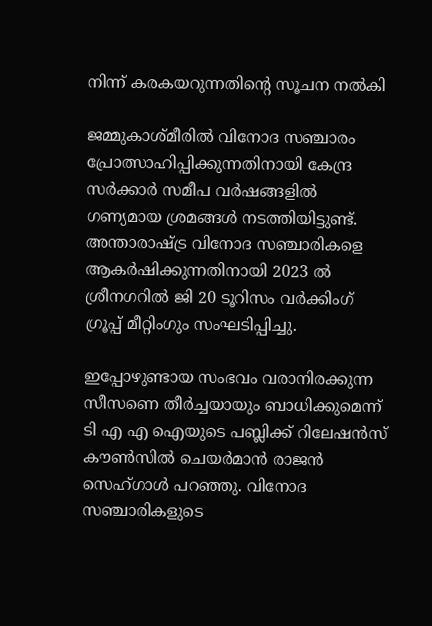നിന്ന് കരകയറുന്നതിന്റെ സൂചന നൽകി

ജമ്മുകാശ്മീരിൽ വിനോദ സ‍ഞ്ചാരം പ്രോത്സാഹിപ്പിക്കുന്നതിനായി കേന്ദ്ര സർക്കാർ സമീപ വർഷങ്ങളിൽ ഗണ്യമായ ശ്രമങ്ങൾ നടത്തിയിട്ടുണ്ട്. അന്താരാഷ്ട്ര വിനോദ സ‍ഞ്ചാരികളെ ആകർഷിക്കുന്നതിനായി 2023 ൽ ശ്രീനഗറിൽ ജി 20 ടൂറിസം വർക്കിംഗ് ഗ്രൂപ്പ് മീറ്റിംഗും സംഘടിപ്പിച്ചു.

ഇപ്പോഴുണ്ടായ സംഭവം വരാനിരക്കുന്ന സീസണെ തീർച്ചയായും ബാധിക്കുമെന്ന് ടി എ എ ഐയുടെ പബ്ലിക്ക് റിലേഷൻസ് കൗൺസിൽ ചെയർമാൻ രാജൻ സെഹ്ഗാൾ പറഞ്ഞു. വിനോദ സ‍ഞ്ചാരികളുടെ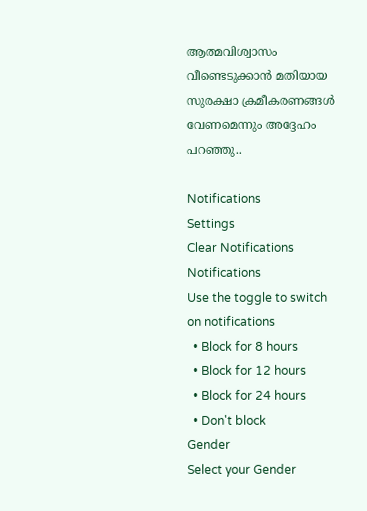ആത്മവിശ്വാസം വീണ്ടെടുക്കാൻ മതിയായ സുരക്ഷാ ക്രമീകരണങ്ങൾ വേണമെന്നും അദ്ദേഹം പറഞ്ഞു..

Notifications
Settings
Clear Notifications
Notifications
Use the toggle to switch on notifications
  • Block for 8 hours
  • Block for 12 hours
  • Block for 24 hours
  • Don't block
Gender
Select your Gender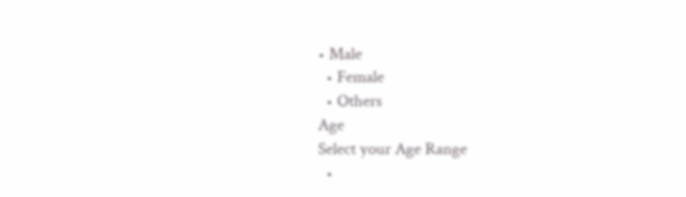• Male
  • Female
  • Others
Age
Select your Age Range
  •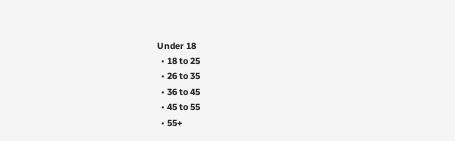Under 18
  • 18 to 25
  • 26 to 35
  • 36 to 45
  • 45 to 55
  • 55+